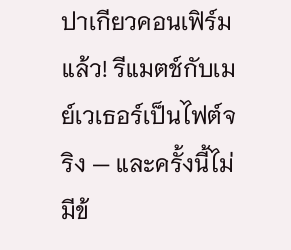ปาเกียวคอนเฟิร์มแล้ว! รีแมตช์กับเมย์เวเธอร์เป็นไฟต์จริง — และครั้งนี้ไม่มีข้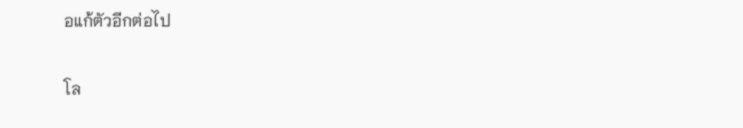อแก้ตัวอีกต่อไป

โล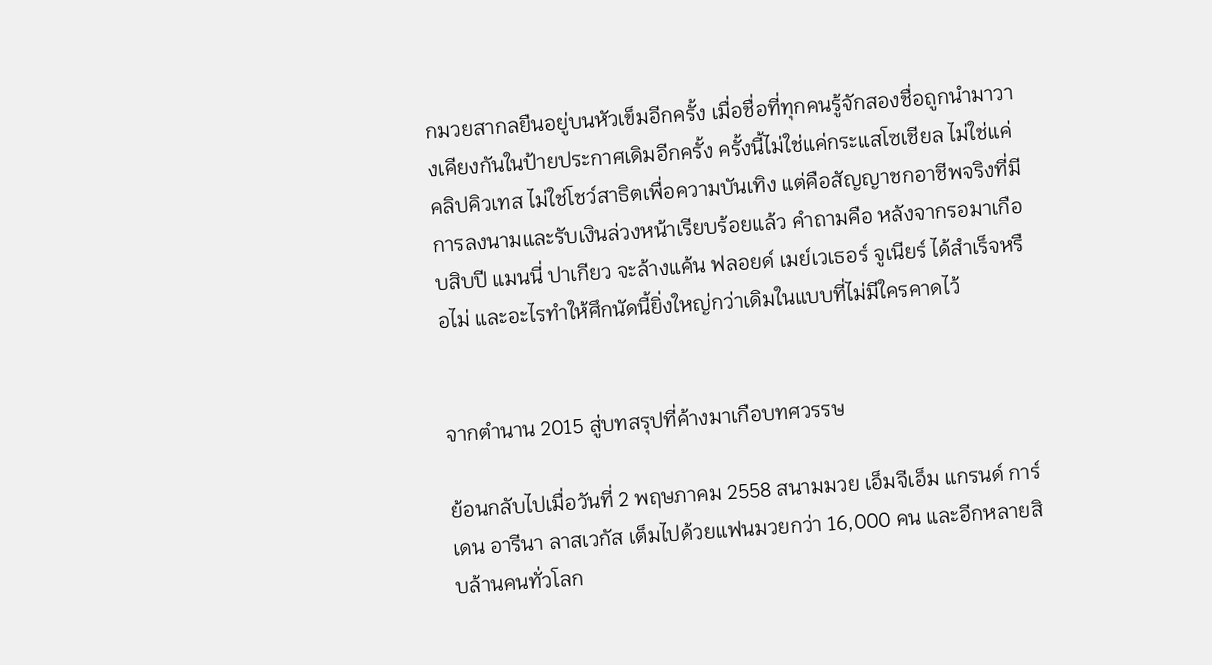กมวยสากลยืนอยู่บนหัวเข็มอีกครั้ง เมื่อชื่อที่ทุกคนรู้จักสองชื่อถูกนำมาวางเคียงกันในป้ายประกาศเดิมอีกครั้ง ครั้งนี้ไม่ใช่แค่กระแสโซเชียล ไม่ใช่แค่คลิปคิวเทส ไม่ใช่โชว์สาธิตเพื่อความบันเทิง แต่คือสัญญาชกอาชีพจริงที่มีการลงนามและรับเงินล่วงหน้าเรียบร้อยแล้ว คำถามคือ หลังจากรอมาเกือบสิบปี แมนนี่ ปาเกียว จะล้างแค้น ฟลอยด์ เมย์เวเธอร์ จูเนียร์ ได้สำเร็จหรือไม่ และอะไรทำให้ศึกนัดนี้ยิ่งใหญ่กว่าเดิมในแบบที่ไม่มีใครคาดไว้


จากตำนาน 2015 สู่บทสรุปที่ค้างมาเกือบทศวรรษ

ย้อนกลับไปเมื่อวันที่ 2 พฤษภาคม 2558 สนามมวย เอ็มจีเอ็ม แกรนด์ การ์เดน อารีนา ลาสเวกัส เต็มไปด้วยแฟนมวยกว่า 16,000 คน และอีกหลายสิบล้านคนทั่วโลก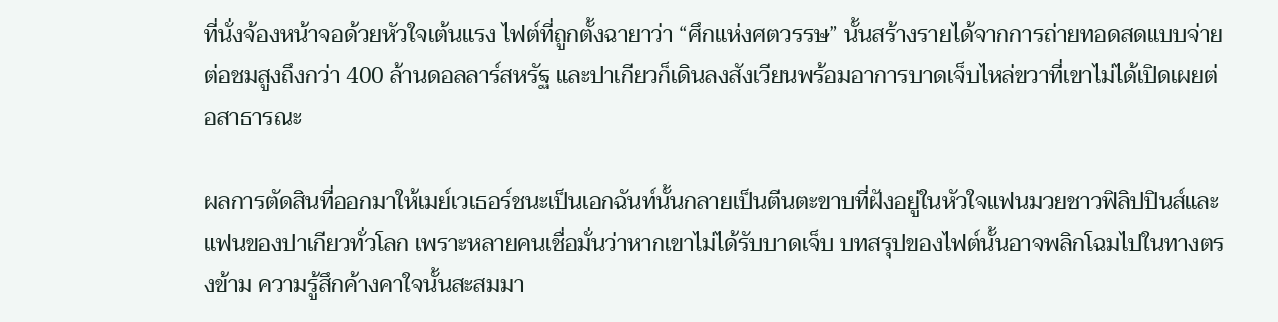ที่นั่งจ้องหน้าจอด้วยหัวใจเต้นแรง ไฟต์ที่ถูกตั้งฉายาว่า “ศึกแห่งศตวรรษ” นั้นสร้างรายได้จากการถ่ายทอดสดแบบจ่ายต่อชมสูงถึงกว่า 400 ล้านดอลลาร์สหรัฐ และปาเกียวก็เดินลงสังเวียนพร้อมอาการบาดเจ็บไหล่ขวาที่เขาไม่ได้เปิดเผยต่อสาธารณะ

ผลการตัดสินที่ออกมาให้เมย์เวเธอร์ชนะเป็นเอกฉันท์นั้นกลายเป็นตีนตะขาบที่ฝังอยู่ในหัวใจแฟนมวยชาวฟิลิปปินส์และแฟนของปาเกียวทั่วโลก เพราะหลายคนเชื่อมั่นว่าหากเขาไม่ได้รับบาดเจ็บ บทสรุปของไฟต์นั้นอาจพลิกโฉมไปในทางตรงข้าม ความรู้สึกค้างคาใจนั้นสะสมมา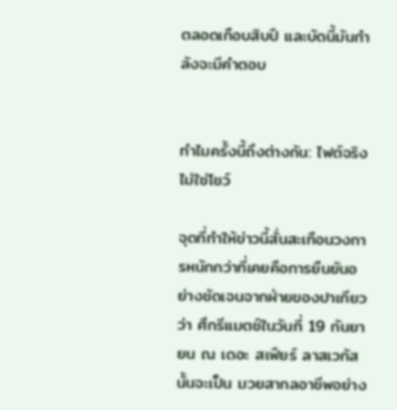ตลอดเกือบสิบปี และบัดนี้มันกำลังจะมีคำตอบ


ทำไมครั้งนี้ถึงต่างกัน: ไฟต์จริง ไม่ใช่โชว์

จุดที่ทำให้ข่าวนี้สั่นสะเทือนวงการหนักกว่าที่เคยคือการยืนยันอย่างชัดเจนจากฝ่ายของปาเกียวว่า ศึกรีแมตช์ในวันที่ 19 กันยายน ณ เดอะ สเฟียร์ ลาสเวกัส นั้นจะเป็น มวยสากลอาชีพอย่าง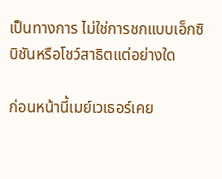เป็นทางการ ไม่ใช่การชกแบบเอ็กซิบิชันหรือโชว์สาธิตแต่อย่างใด

ก่อนหน้านี้เมย์เวเธอร์เคย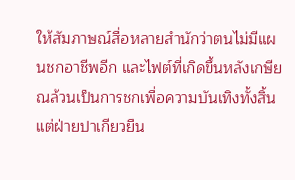ให้สัมภาษณ์สื่อหลายสำนักว่าตนไม่มีแผนชกอาชีพอีก และไฟต์ที่เกิดขึ้นหลังเกษียณล้วนเป็นการชกเพื่อความบันเทิงทั้งสิ้น แต่ฝ่ายปาเกียวยืน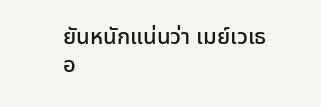ยันหนักแน่นว่า เมย์เวเธอ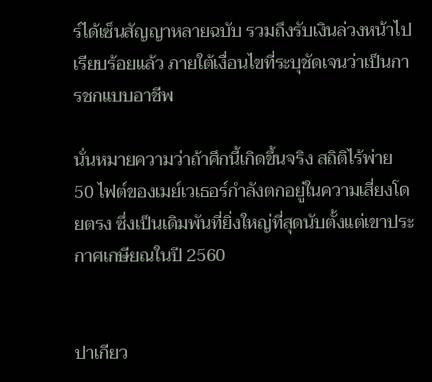ร์ได้เซ็นสัญญาหลายฉบับ รวมถึงรับเงินล่วงหน้าไปเรียบร้อยแล้ว ภายใต้เงื่อนไขที่ระบุชัดเจนว่าเป็นการชกแบบอาชีพ

นั่นหมายความว่าถ้าศึกนี้เกิดขึ้นจริง สถิติไร้พ่าย 50 ไฟต์ของเมย์เวเธอร์กำลังตกอยู่ในความเสี่ยงโดยตรง ซึ่งเป็นเดิมพันที่ยิ่งใหญ่ที่สุดนับตั้งแต่เขาประกาศเกษียณในปี 2560


ปาเกียว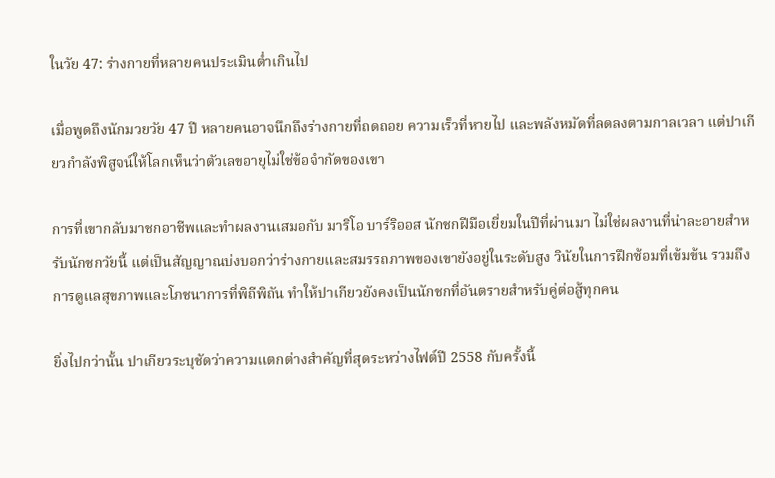ในวัย 47: ร่างกายที่หลายคนประเมินต่ำเกินไป

เมื่อพูดถึงนักมวยวัย 47 ปี หลายคนอาจนึกถึงร่างกายที่ถดถอย ความเร็วที่หายไป และพลังหมัดที่ลดลงตามกาลเวลา แต่ปาเกียวกำลังพิสูจน์ให้โลกเห็นว่าตัวเลขอายุไม่ใช่ข้อจำกัดของเขา

การที่เขากลับมาชกอาชีพและทำผลงานเสมอกับ มาริโอ บาร์ริออส นักชกฝีมือเยี่ยมในปีที่ผ่านมา ไม่ใช่ผลงานที่น่าละอายสำหรับนักชกวัยนี้ แต่เป็นสัญญาณบ่งบอกว่าร่างกายและสมรรถภาพของเขายังอยู่ในระดับสูง วินัยในการฝึกซ้อมที่เข้มข้น รวมถึงการดูแลสุขภาพและโภชนาการที่พิถีพิถัน ทำให้ปาเกียวยังคงเป็นนักชกที่อันตรายสำหรับคู่ต่อสู้ทุกคน

ยิ่งไปกว่านั้น ปาเกียวระบุชัดว่าความแตกต่างสำคัญที่สุดระหว่างไฟต์ปี 2558 กับครั้งนี้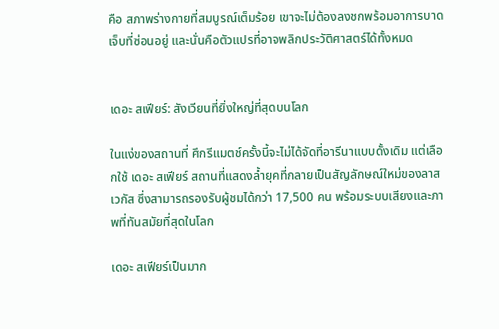คือ สภาพร่างกายที่สมบูรณ์เต็มร้อย เขาจะไม่ต้องลงชกพร้อมอาการบาดเจ็บที่ซ่อนอยู่ และนั่นคือตัวแปรที่อาจพลิกประวัติศาสตร์ได้ทั้งหมด


เดอะ สเฟียร์: สังเวียนที่ยิ่งใหญ่ที่สุดบนโลก

ในแง่ของสถานที่ ศึกรีแมตช์ครั้งนี้จะไม่ได้จัดที่อารีนาแบบดั้งเดิม แต่เลือกใช้ เดอะ สเฟียร์ สถานที่แสดงล้ำยุคที่กลายเป็นสัญลักษณ์ใหม่ของลาสเวกัส ซึ่งสามารถรองรับผู้ชมได้กว่า 17,500 คน พร้อมระบบเสียงและภาพที่ทันสมัยที่สุดในโลก

เดอะ สเฟียร์เป็นมาก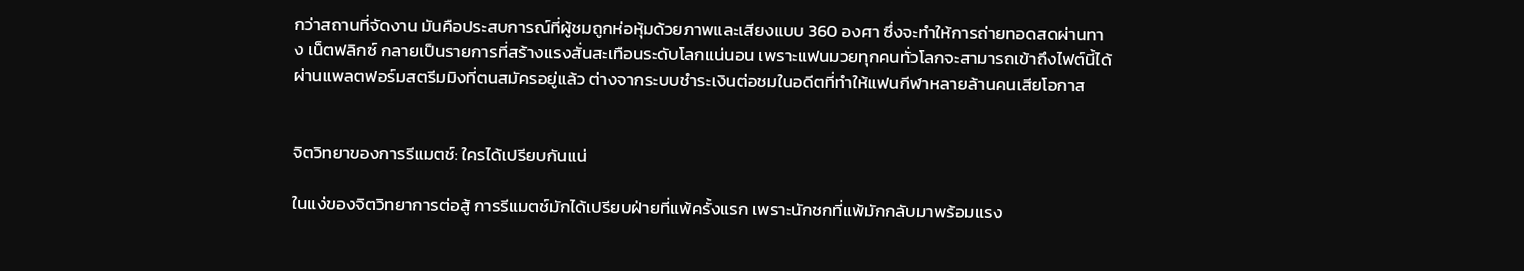กว่าสถานที่จัดงาน มันคือประสบการณ์ที่ผู้ชมถูกห่อหุ้มด้วยภาพและเสียงแบบ 360 องศา ซึ่งจะทำให้การถ่ายทอดสดผ่านทาง เน็ตฟลิกซ์ กลายเป็นรายการที่สร้างแรงสั่นสะเทือนระดับโลกแน่นอน เพราะแฟนมวยทุกคนทั่วโลกจะสามารถเข้าถึงไฟต์นี้ได้ผ่านแพลตฟอร์มสตรีมมิงที่ตนสมัครอยู่แล้ว ต่างจากระบบชำระเงินต่อชมในอดีตที่ทำให้แฟนกีฬาหลายล้านคนเสียโอกาส


จิตวิทยาของการรีแมตช์: ใครได้เปรียบกันแน่

ในแง่ของจิตวิทยาการต่อสู้ การรีแมตช์มักได้เปรียบฝ่ายที่แพ้ครั้งแรก เพราะนักชกที่แพ้มักกลับมาพร้อมแรง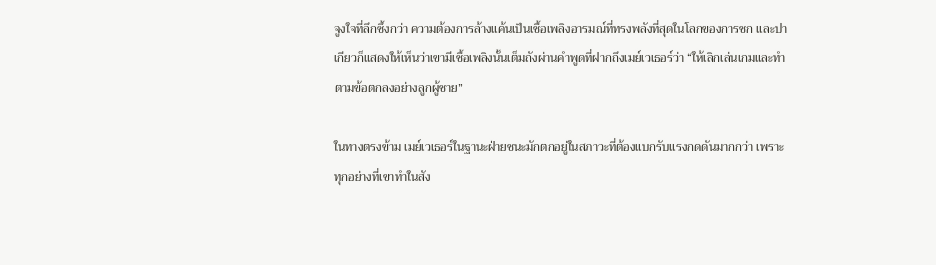จูงใจที่ลึกซึ้งกว่า ความต้องการล้างแค้นเป็นเชื้อเพลิงอารมณ์ที่ทรงพลังที่สุดในโลกของการชก และปาเกียวก็แสดงให้เห็นว่าเขามีเชื้อเพลิงนั้นเต็มถังผ่านคำพูดที่ฝากถึงเมย์เวเธอร์ว่า “ให้เลิกเล่นเกมและทำตามข้อตกลงอย่างลูกผู้ชาย”

ในทางตรงข้าม เมย์เวเธอร์ในฐานะฝ่ายชนะมักตกอยู่ในสภาวะที่ต้องแบกรับแรงกดดันมากกว่า เพราะทุกอย่างที่เขาทำในสัง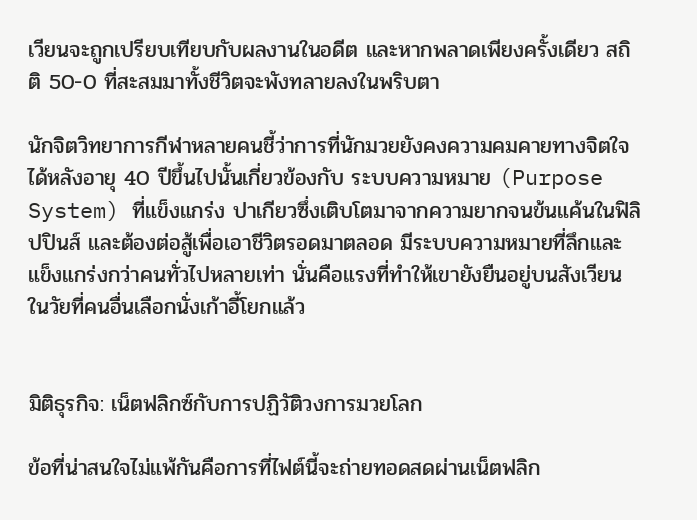เวียนจะถูกเปรียบเทียบกับผลงานในอดีต และหากพลาดเพียงครั้งเดียว สถิติ 50-0 ที่สะสมมาทั้งชีวิตจะพังทลายลงในพริบตา

นักจิตวิทยาการกีฬาหลายคนชี้ว่าการที่นักมวยยังคงความคมคายทางจิตใจได้หลังอายุ 40 ปีขึ้นไปนั้นเกี่ยวข้องกับ ระบบความหมาย (Purpose System) ที่แข็งแกร่ง ปาเกียวซึ่งเติบโตมาจากความยากจนข้นแค้นในฟิลิปปินส์ และต้องต่อสู้เพื่อเอาชีวิตรอดมาตลอด มีระบบความหมายที่ลึกและแข็งแกร่งกว่าคนทั่วไปหลายเท่า นั่นคือแรงที่ทำให้เขายังยืนอยู่บนสังเวียนในวัยที่คนอื่นเลือกนั่งเก้าอี้โยกแล้ว


มิติธุรกิจ: เน็ตฟลิกซ์กับการปฏิวัติวงการมวยโลก

ข้อที่น่าสนใจไม่แพ้กันคือการที่ไฟต์นี้จะถ่ายทอดสดผ่านเน็ตฟลิก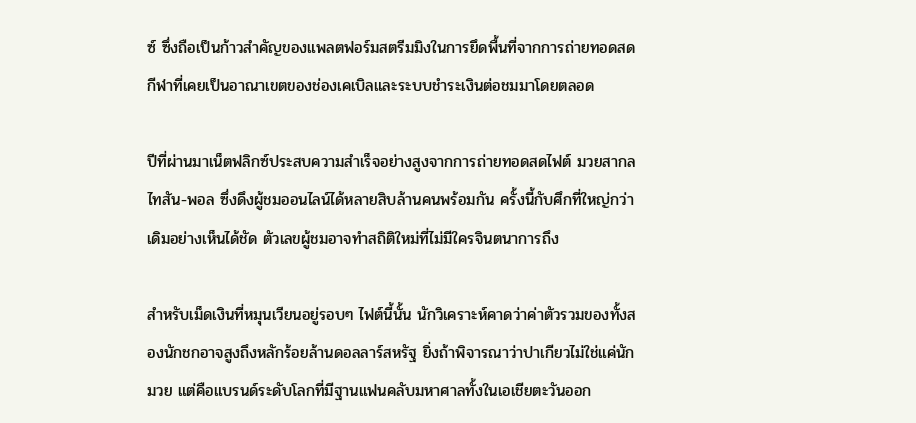ซ์ ซึ่งถือเป็นก้าวสำคัญของแพลตฟอร์มสตรีมมิงในการยึดพื้นที่จากการถ่ายทอดสดกีฬาที่เคยเป็นอาณาเขตของช่องเคเบิลและระบบชำระเงินต่อชมมาโดยตลอด

ปีที่ผ่านมาเน็ตฟลิกซ์ประสบความสำเร็จอย่างสูงจากการถ่ายทอดสดไฟต์ มวยสากล ไทสัน-พอล ซึ่งดึงผู้ชมออนไลน์ได้หลายสิบล้านคนพร้อมกัน ครั้งนี้กับศึกที่ใหญ่กว่าเดิมอย่างเห็นได้ชัด ตัวเลขผู้ชมอาจทำสถิติใหม่ที่ไม่มีใครจินตนาการถึง

สำหรับเม็ดเงินที่หมุนเวียนอยู่รอบๆ ไฟต์นี้นั้น นักวิเคราะห์คาดว่าค่าตัวรวมของทั้งสองนักชกอาจสูงถึงหลักร้อยล้านดอลลาร์สหรัฐ ยิ่งถ้าพิจารณาว่าปาเกียวไม่ใช่แค่นักมวย แต่คือแบรนด์ระดับโลกที่มีฐานแฟนคลับมหาศาลทั้งในเอเชียตะวันออก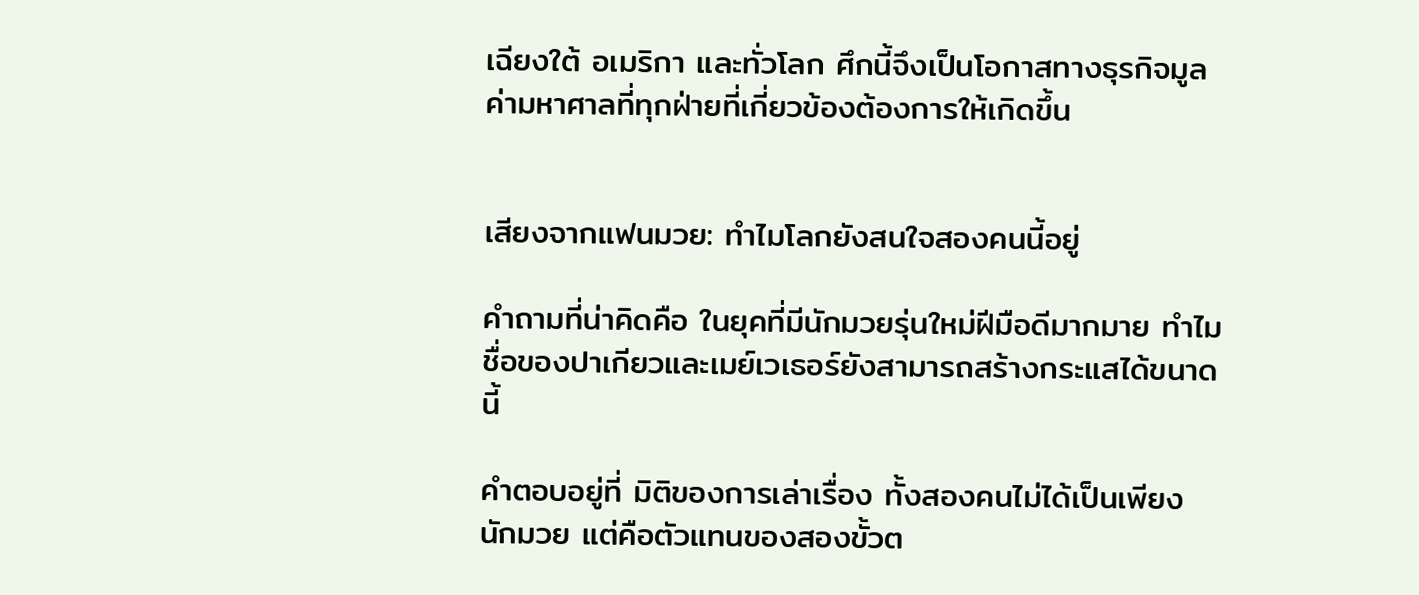เฉียงใต้ อเมริกา และทั่วโลก ศึกนี้จึงเป็นโอกาสทางธุรกิจมูลค่ามหาศาลที่ทุกฝ่ายที่เกี่ยวข้องต้องการให้เกิดขึ้น


เสียงจากแฟนมวย: ทำไมโลกยังสนใจสองคนนี้อยู่

คำถามที่น่าคิดคือ ในยุคที่มีนักมวยรุ่นใหม่ฝีมือดีมากมาย ทำไมชื่อของปาเกียวและเมย์เวเธอร์ยังสามารถสร้างกระแสได้ขนาดนี้

คำตอบอยู่ที่ มิติของการเล่าเรื่อง ทั้งสองคนไม่ได้เป็นเพียงนักมวย แต่คือตัวแทนของสองขั้วต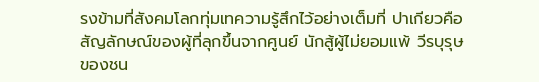รงข้ามที่สังคมโลกทุ่มเทความรู้สึกไว้อย่างเต็มที่ ปาเกียวคือสัญลักษณ์ของผู้ที่ลุกขึ้นจากศูนย์ นักสู้ผู้ไม่ยอมแพ้ วีรบุรุษของชน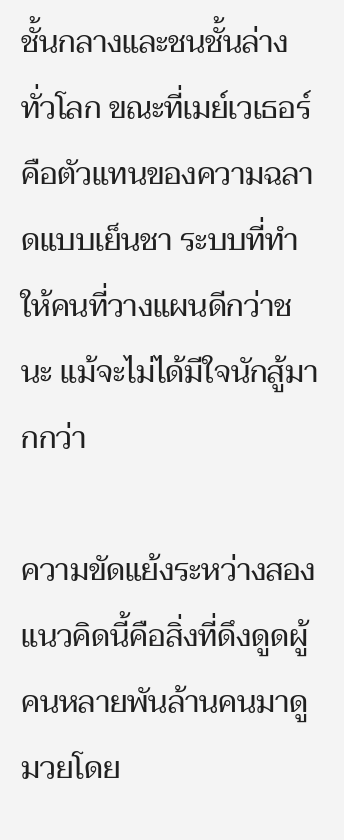ชั้นกลางและชนชั้นล่างทั่วโลก ขณะที่เมย์เวเธอร์คือตัวแทนของความฉลาดแบบเย็นชา ระบบที่ทำให้คนที่วางแผนดีกว่าชนะ แม้จะไม่ได้มีใจนักสู้มากกว่า

ความขัดแย้งระหว่างสองแนวคิดนี้คือสิ่งที่ดึงดูดผู้คนหลายพันล้านคนมาดูมวยโดย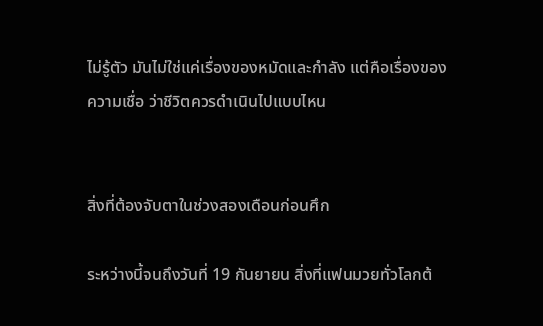ไม่รู้ตัว มันไม่ใช่แค่เรื่องของหมัดและกำลัง แต่คือเรื่องของ ความเชื่อ ว่าชีวิตควรดำเนินไปแบบไหน


สิ่งที่ต้องจับตาในช่วงสองเดือนก่อนศึก

ระหว่างนี้จนถึงวันที่ 19 กันยายน สิ่งที่แฟนมวยทั่วโลกต้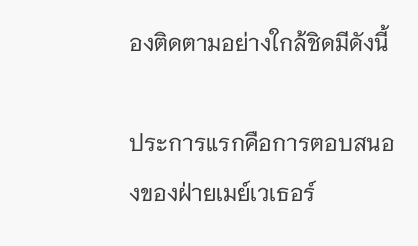องติดตามอย่างใกล้ชิดมีดังนี้

ประการแรกคือการตอบสนองของฝ่ายเมย์เวเธอร์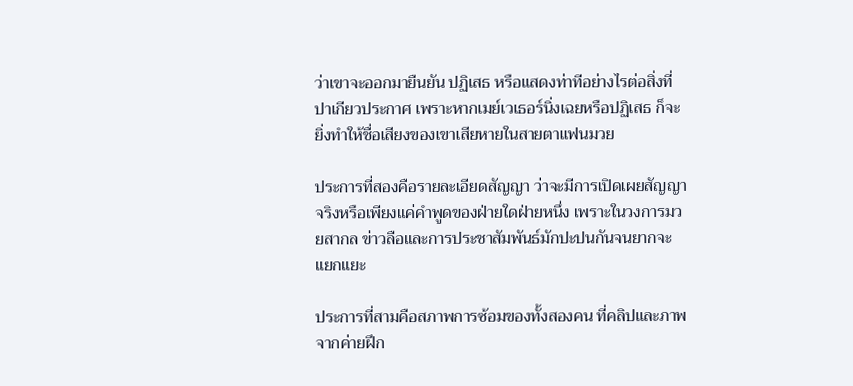ว่าเขาจะออกมายืนยัน ปฏิเสธ หรือแสดงท่าทีอย่างไรต่อสิ่งที่ปาเกียวประกาศ เพราะหากเมย์เวเธอร์นิ่งเฉยหรือปฏิเสธ ก็จะยิ่งทำให้ชื่อเสียงของเขาเสียหายในสายตาแฟนมวย

ประการที่สองคือรายละเอียดสัญญา ว่าจะมีการเปิดเผยสัญญาจริงหรือเพียงแค่คำพูดของฝ่ายใดฝ่ายหนึ่ง เพราะในวงการมวยสากล ข่าวลือและการประชาสัมพันธ์มักปะปนกันจนยากจะแยกแยะ

ประการที่สามคือสภาพการซ้อมของทั้งสองคน ที่คลิปและภาพจากค่ายฝึก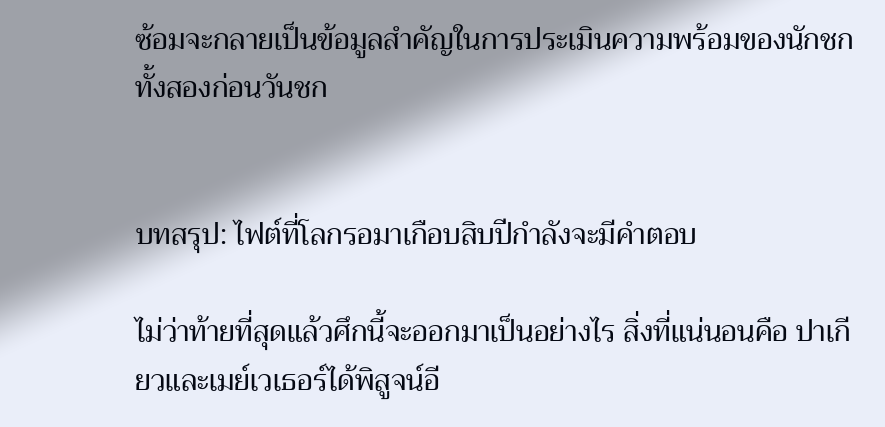ซ้อมจะกลายเป็นข้อมูลสำคัญในการประเมินความพร้อมของนักชกทั้งสองก่อนวันชก


บทสรุป: ไฟต์ที่โลกรอมาเกือบสิบปีกำลังจะมีคำตอบ

ไม่ว่าท้ายที่สุดแล้วศึกนี้จะออกมาเป็นอย่างไร สิ่งที่แน่นอนคือ ปาเกียวและเมย์เวเธอร์ได้พิสูจน์อี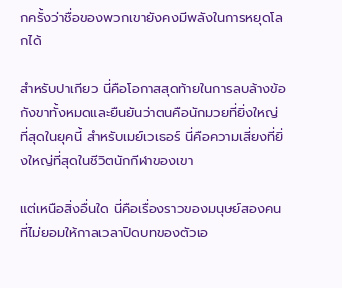กครั้งว่าชื่อของพวกเขายังคงมีพลังในการหยุดโลกได้

สำหรับปาเกียว นี่คือโอกาสสุดท้ายในการลบล้างข้อกังขาทั้งหมดและยืนยันว่าตนคือนักมวยที่ยิ่งใหญ่ที่สุดในยุคนี้ สำหรับเมย์เวเธอร์ นี่คือความเสี่ยงที่ยิ่งใหญ่ที่สุดในชีวิตนักกีฬาของเขา

แต่เหนือสิ่งอื่นใด นี่คือเรื่องราวของมนุษย์สองคนที่ไม่ยอมให้กาลเวลาปิดบทของตัวเอ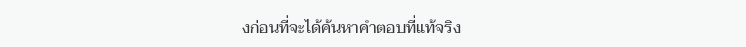งก่อนที่จะได้ค้นหาคำตอบที่แท้จริง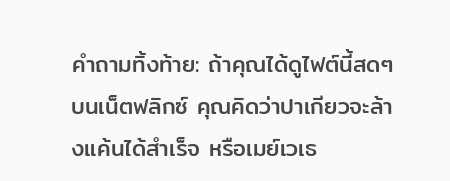คำถามทิ้งท้าย: ถ้าคุณได้ดูไฟต์นี้สดๆ บนเน็ตฟลิกซ์ คุณคิดว่าปาเกียวจะล้างแค้นได้สำเร็จ หรือเมย์เวเธ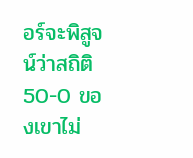อร์จะพิสูจน์ว่าสถิติ 50-0 ของเขาไม่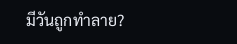มีวันถูกทำลาย?